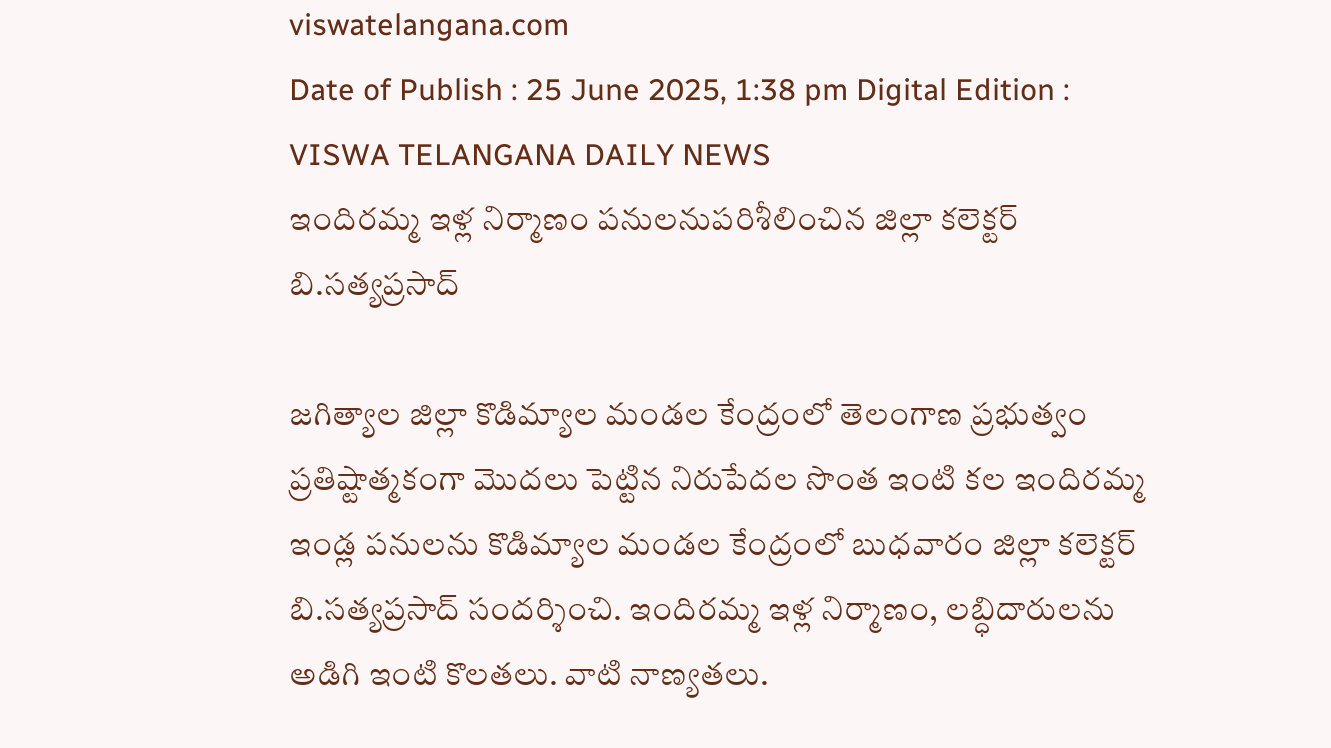viswatelangana.com
Date of Publish : 25 June 2025, 1:38 pm Digital Edition : VISWA TELANGANA DAILY NEWS
ఇందిరమ్మ ఇళ్ల నిర్మాణం పనులనుపరిశీలించిన జిల్లా కలెక్టర్ బి.సత్యప్రసాద్

జగిత్యాల జిల్లా కొడిమ్యాల మండల కేంద్రంలో తెలంగాణ ప్రభుత్వం ప్రతిష్టాత్మకంగా మొదలు పెట్టిన నిరుపేదల సొంత ఇంటి కల ఇందిరమ్మ ఇండ్ల పనులను కొడిమ్యాల మండల కేంద్రంలో బుధవారం జిల్లా కలెక్టర్ బి.సత్యప్రసాద్ సందర్శించి. ఇందిరమ్మ ఇళ్ల నిర్మాణం, లబ్ధిదారులను అడిగి ఇంటి కొలతలు. వాటి నాణ్యతలు.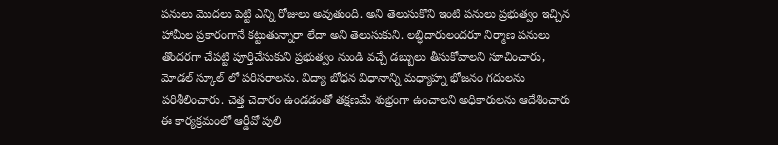పనులు మొదలు పెట్టి ఎన్ని రోజులు అవుతుంది. అని తెలుసుకొని ఇంటి పనులు ప్రభుత్వం ఇచ్చిన హామీల ప్రకారంగానే కట్టుతున్నారా లేదా అని తెలుసుకుని. లబ్ధిదారులందరూ నిర్మాణ పనులు తొందరగా చేపట్టి పూర్తిచేసుకుని ప్రభుత్వం నుండి వచ్చే డబ్బులు తీసుకోవాలని సూచించారు, మోడల్ స్కూల్ లో పరిసరాలను. విద్యా బోధన విధానాన్ని మధ్యాహ్న భోజనం గదులను పరిశీలించారు. చెత్త చెదారం ఉండడంతో తక్షణమే శుభ్రంగా ఉంచాలని అధికారులను ఆదేశించారు ఈ కార్యక్రమంలో ఆర్డీవో పులి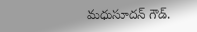మధుసూదన్ గౌడ్.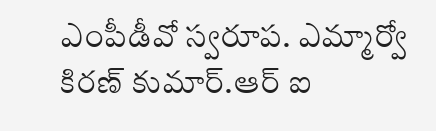ఎంపీడీవో స్వరూప. ఎమ్మార్వో కిరణ్ కుమార్.ఆర్ ఐ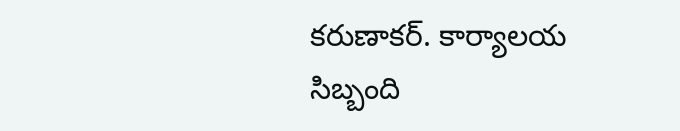కరుణాకర్. కార్యాలయ సిబ్బంది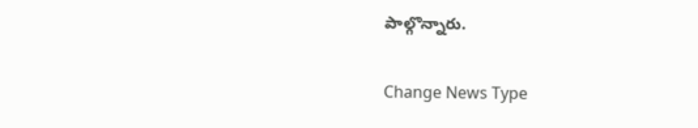పాల్గొన్నారు.

Change News Type